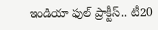ఇండియా ఫుల్‌‌‌‌‌‌‌‌ ప్రాక్టీస్‌‌‌‌‌‌‌‌.. టీ20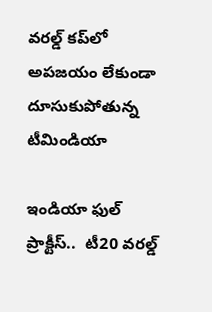వరల్డ్‌‌‌‌‌‌‌‌ కప్‌‌‌‌‌‌‌‌లో అపజయం లేకుండా దూసుకుపోతున్న టీమిండియా

ఇండియా ఫుల్‌‌‌‌‌‌‌‌ ప్రాక్టీస్‌‌‌‌‌‌‌‌..  టీ20 వరల్డ్‌‌‌‌‌‌‌‌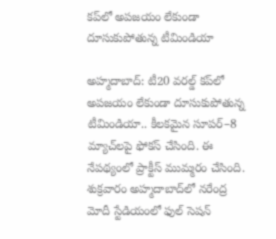కప్‌‌‌‌‌‌‌‌లో అపజయం లేకుండా దూసుకుపోతున్న టీమిండియా

అహ్మదాబాద్‌‌‌‌‌‌‌‌: టీ20 వరల్డ్‌‌‌‌‌‌‌‌ కప్‌‌‌‌‌‌‌‌లో అపజయం లేకుండా దూసుకుపోతున్న టీమిండియా.. కీలకమైన సూపర్‌‌‌‌‌‌‌‌–8 మ్యాచ్‌‌‌‌‌‌‌‌లపై ఫోకస్‌‌‌‌‌‌‌‌ చేసింది. ఈ నేపథ్యంలో ప్రాక్టీస్‌‌‌‌‌‌‌‌ ముమ్మరం చేసింది. శుక్రవారం అహ్మదాబాద్‌‌‌‌‌‌‌‌లో నరేంద్ర మోదీ స్టేడియంలో ఫుల్‌‌‌‌‌‌‌‌ సెషన్‌‌‌‌‌‌‌‌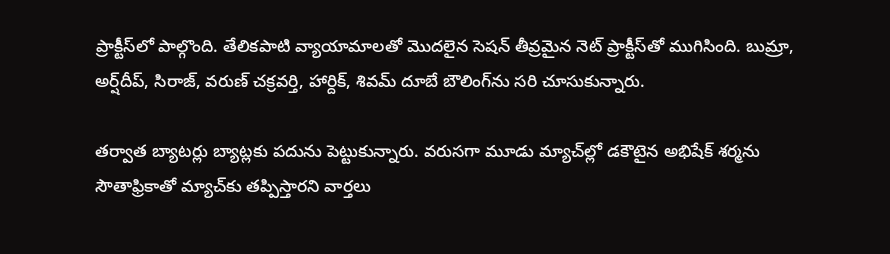ప్రాక్టీస్‌‌‌‌‌‌‌‌లో పాల్గొంది. తేలికపాటి వ్యాయామాలతో మొదలైన సెషన్‌‌‌‌‌‌‌‌ తీవ్రమైన నెట్‌‌‌‌‌‌‌‌ ప్రాక్టీస్‌‌‌‌‌‌‌‌తో ముగిసింది. బుమ్రా, అర్ష్‌‌‌‌‌‌‌‌దీప్‌‌‌‌‌‌‌‌, సిరాజ్‌‌‌‌‌‌‌‌, వరుణ్‌‌‌‌‌‌‌‌ చక్రవర్తి, హార్దిక్‌‌‌‌‌‌‌‌, శివమ్‌‌‌‌‌‌‌‌ దూబే బౌలింగ్‌‌‌‌‌‌‌‌ను సరి చూసుకున్నారు.

తర్వాత బ్యాటర్లు బ్యాట్లకు పదును పెట్టుకున్నారు. వరుసగా మూడు మ్యాచ్‌‌‌‌‌‌‌‌ల్లో డకౌటైన అభిషేక్‌‌‌‌‌‌‌‌ శర్మను సౌతాఫ్రికాతో మ్యాచ్‌‌‌‌‌‌‌‌కు తప్పిస్తారని వార్తలు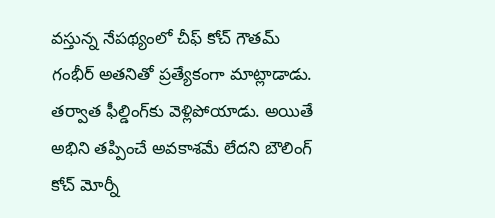వస్తున్న నేపథ్యంలో చీఫ్‌‌‌‌‌‌‌‌ కోచ్‌‌‌‌‌‌‌‌ గౌతమ్‌‌‌‌‌‌‌‌ గంభీర్‌‌‌‌‌‌‌‌ అతనితో ప్రత్యేకంగా మాట్లాడాడు. తర్వాత ఫీల్డింగ్‌‌‌‌‌‌‌‌కు వెళ్లిపోయాడు. అయితే అభిని తప్పించే అవకాశమే లేదని బౌలింగ్‌‌‌‌‌‌‌‌ కోచ్‌‌‌‌‌‌‌‌ మోర్నీ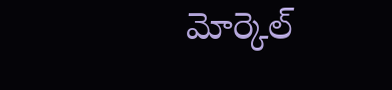మోర్కెల్‌‌‌‌‌‌‌‌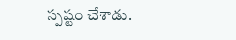స్పష్టం చేశాడు.